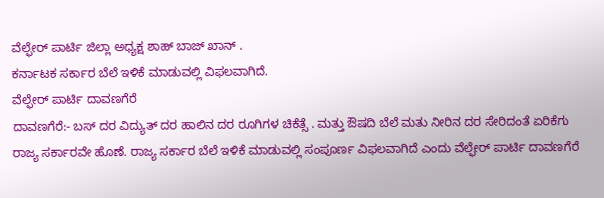ವೆಲ್ಫೇರ್ ಪಾರ್ಟಿ ಜಿಲ್ಲಾ ಅಧ್ಯಕ್ಷ ಶಾಹ್ ಬಾಜ್ ಖಾನ್ .
ಕರ್ನಾಟಕ ಸರ್ಕಾರ ಬೆಲೆ ಇಳಿಕೆ ಮಾಡುವಲ್ಲಿ ವಿಫಲವಾಗಿದೆ.
ವೆಲ್ಫೇರ್ ಪಾರ್ಟಿ ದಾವಣಗೆರೆ
ದಾವಣಗೆರೆ:- ಬಸ್ ದರ ವಿದ್ಯುತ್ ದರ ಹಾಲಿನ ದರ ರೂಗಿಗಳ ಚಿಕೆತ್ಸೆ . ಮತ್ತು ಔಷದಿ ಬೆಲೆ ಮತು ನೀರಿನ ದರ ಸೇರಿದಂತೆ ಏರಿಕೆಗು ರಾಜ್ಯ ಸರ್ಕಾರವೇ ಹೊಣೆ. ರಾಜ್ಯ ಸರ್ಕಾರ ಬೆಲೆ ಇಳಿಕೆ ಮಾಡುವಲ್ಲಿ ಸಂಪೂರ್ಣ ವಿಫಲವಾಗಿದೆ ಎಂದು ವೆಲ್ಫೇರ್ ಪಾರ್ಟಿ ದಾವಣಗೆರೆ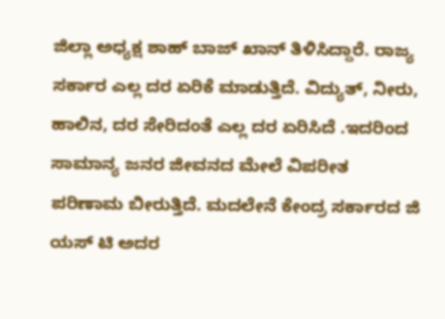ಜಿಲ್ಲಾ ಅಧ್ಯಕ್ಷ ಶಾಹ್ ಬಾಜ್ ಖಾನ್ ತಿಳಿಸಿದ್ದಾರೆ. ರಾಜ್ಯ ಸರ್ಕಾರ ಎಲ್ಲ ದರ ಏರಿಕೆ ಮಾಡುತ್ತಿದೆ. ವಿದ್ಯುತ್, ನೀರು, ಹಾಲಿನ, ದರ ಸೇರಿದಂತೆ ಎಲ್ಲ ದರ ಏರಿಸಿದೆ .ಇದರಿಂದ ಸಾಮಾನ್ಯ ಜನರ ಜೀವನದ ಮೇಲೆ ವಿಪರೀತ ಪರಿಣಾಮ ಬೀರುತ್ತಿದೆ. ಮದಲೇನೆ ಕೇಂದ್ರ ಸರ್ಕಾರದ ಜಿ ಯಸ್ ಟಿ ಅದರ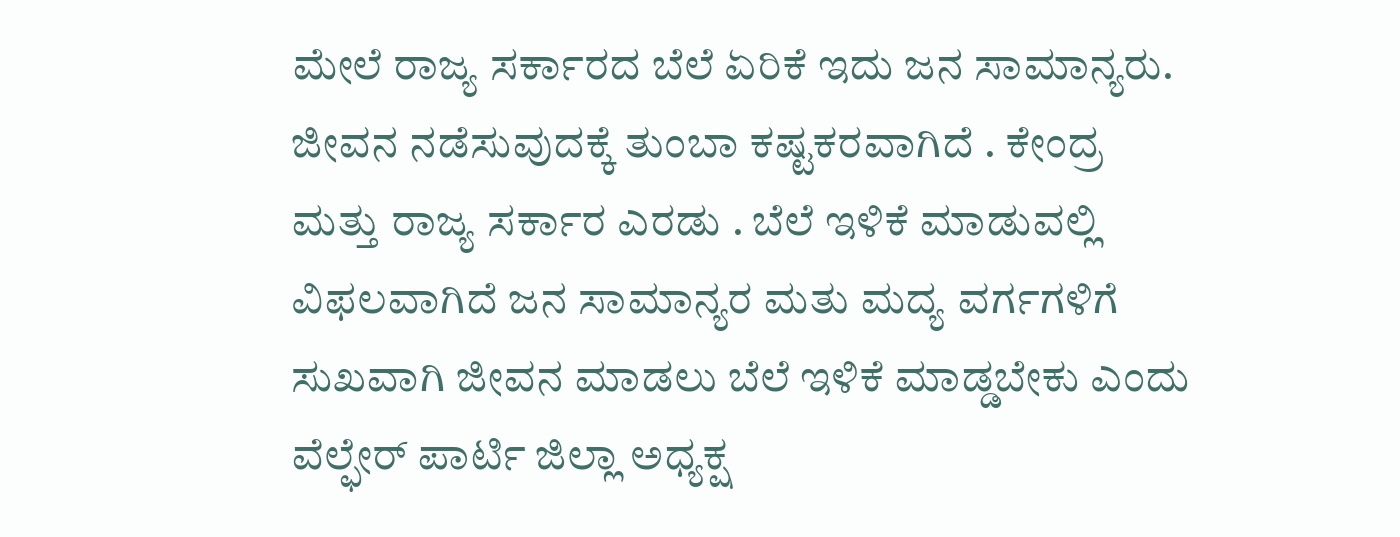ಮೇಲೆ ರಾಜ್ಯ ಸರ್ಕಾರದ ಬೆಲೆ ಏರಿಕೆ ಇದು ಜನ ಸಾಮಾನ್ಯರು. ಜೀವನ ನಡೆಸುವುದಕ್ಕೆ ತುಂಬಾ ಕಷ್ಟಕರವಾಗಿದೆ . ಕೇಂದ್ರ ಮತ್ತು ರಾಜ್ಯ ಸರ್ಕಾರ ಎರಡು . ಬೆಲೆ ಇಳಿಕೆ ಮಾಡುವಲ್ಲಿ ವಿಫಲವಾಗಿದೆ ಜನ ಸಾಮಾನ್ಯರ ಮತು ಮದ್ಯ ವರ್ಗಗಳಿಗೆ ಸುಖವಾಗಿ ಜೀವನ ಮಾಡಲು ಬೆಲೆ ಇಳಿಕೆ ಮಾಡ್ಡಬೇಕು ಎಂದು ವೆಲ್ಫೇರ್ ಪಾರ್ಟಿ ಜಿಲ್ಲಾ ಅಧ್ಯಕ್ಷ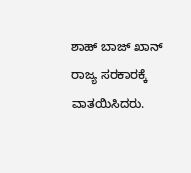ಶಾಹ್ ಬಾಜ್ ಖಾನ್ ರಾಜ್ಯ ಸರಕಾರಕ್ಕೆ ವಾತಯಿಸಿದರು.